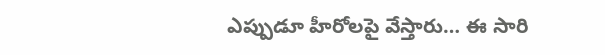ఎప్పుడూ హీరోలపై వేస్తారు… ఈ సారి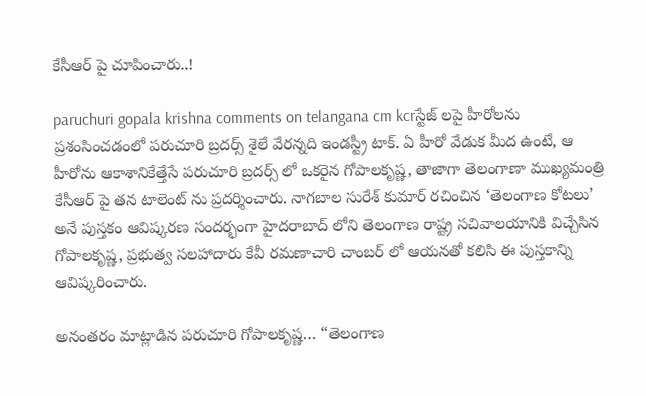కేసీఆర్ పై చూపించారు..!

paruchuri gopala krishna comments on telangana cm kcrస్టేజ్ లపై హీరోలను ప్రశంసించడంలో పరుచూరి బ్రదర్స్ శైలే వేరన్నది ఇండస్ట్రీ టాక్. ఏ హీరో వేడుక మీద ఉంటే, ఆ హీరోను ఆకాశానికేత్తేసే పరుచూరి బ్రదర్స్ లో ఒకరైన గోపాలకృష్ణ, తాజాగా తెలంగాణా ముఖ్యమంత్రి కేసీఆర్ పై తన టాలెంట్ ను ప్రదర్శించారు. నాగబాల సురేశ్ కుమార్ రచించిన ‘తెలంగాణ కోటలు’ అనే పుస్తకం ఆవిష్కరణ సందర్భంగా హైదరాబాద్ లోని తెలంగాణ రాష్ట్ర సచివాలయానికి విచ్చేసిన గోపాలకృష్ణ, ప్రభుత్వ సలహాదారు కేవీ రమణాచారి చాంబర్ లో ఆయనతో కలిసి ఈ పుస్తకాన్ని ఆవిష్కరించారు.

అనంతరం మాట్లాడిన పరుచూరి గోపాలకృష్ణ… “తెలంగాణ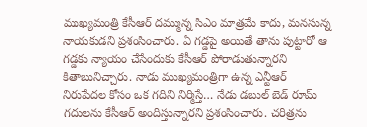ముఖ్యమంత్రి కేసీఆర్ దమ్మున్న సిఎం మాత్రమే కాదు, మనసున్న నాయకుడని ప్రశంసించారు. ఏ గడ్డపై అయితే తాను పుట్టారో ఆ గడ్డకు న్యాయం చేసేందుకు కేసీఆర్ పోరాడుతున్నారని కితాబునిచ్చారు. నాడు ముఖ్యమంత్రిగా ఉన్న ఎన్టీఆర్ నిరుపేదల కోసం ఒక గదిని నిర్మిస్తే… నేడు డబుల్ బెడ్ రూమ్ గదులను కేసీఆర్ అందిస్తున్నారని ప్రశంసించారు. చరిత్రను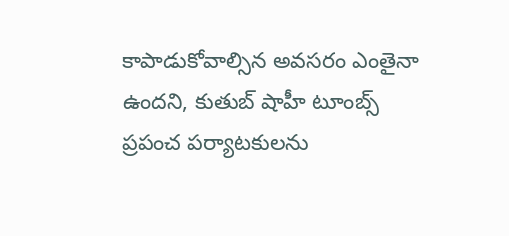కాపాడుకోవాల్సిన అవసరం ఎంతైనా ఉందని, కుతుబ్ షాహీ టూంబ్స్ ప్రపంచ పర్యాటకులను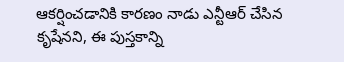ఆకర్షించడానికి కారణం నాడు ఎన్టీఆర్ చేసిన కృషేనని, ఈ పుస్తకాన్ని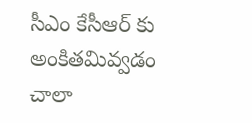సీఎం కేసీఆర్ కు అంకితమివ్వడం చాలా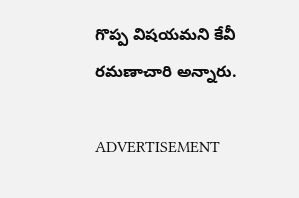గొప్ప విషయమని కేవీ రమణాచారి అన్నారు.

ADVERTISEMENT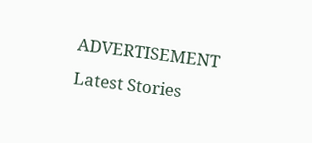ADVERTISEMENT
Latest Stories